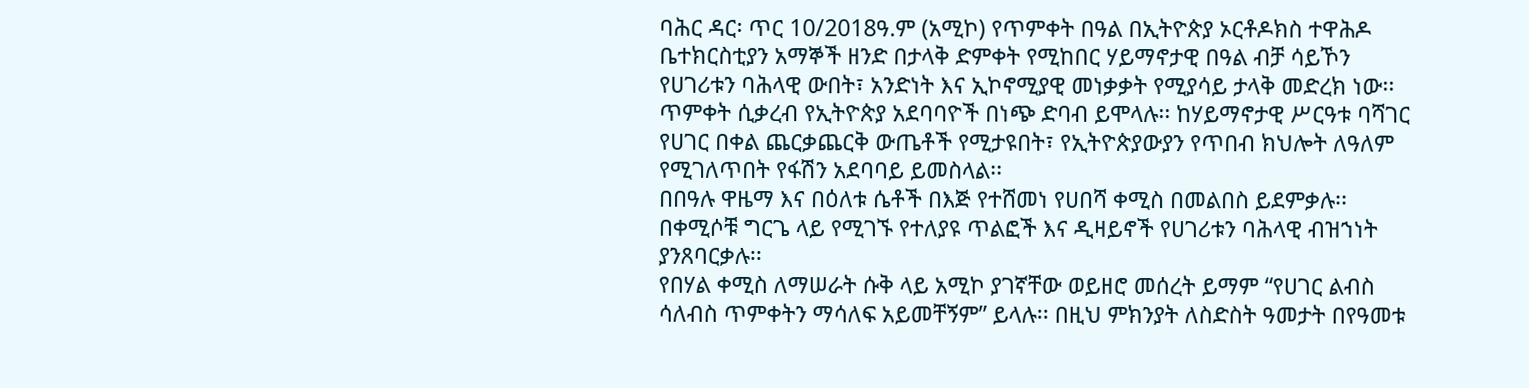ባሕር ዳር፡ ጥር 10/2018ዓ.ም (አሚኮ) የጥምቀት በዓል በኢትዮጵያ ኦርቶዶክስ ተዋሕዶ ቤተክርስቲያን አማኞች ዘንድ በታላቅ ድምቀት የሚከበር ሃይማኖታዊ በዓል ብቻ ሳይኾን የሀገሪቱን ባሕላዊ ውበት፣ አንድነት እና ኢኮኖሚያዊ መነቃቃት የሚያሳይ ታላቅ መድረክ ነው፡፡
ጥምቀት ሲቃረብ የኢትዮጵያ አደባባዮች በነጭ ድባብ ይሞላሉ፡፡ ከሃይማኖታዊ ሥርዓቱ ባሻገር የሀገር በቀል ጨርቃጨርቅ ውጤቶች የሚታዩበት፣ የኢትዮጵያውያን የጥበብ ክህሎት ለዓለም የሚገለጥበት የፋሽን አደባባይ ይመስላል፡፡
በበዓሉ ዋዜማ እና በዕለቱ ሴቶች በእጅ የተሸመነ የሀበሻ ቀሚስ በመልበስ ይደምቃሉ፡፡ በቀሚሶቹ ግርጌ ላይ የሚገኙ የተለያዩ ጥልፎች እና ዲዛይኖች የሀገሪቱን ባሕላዊ ብዝኀነት ያንጸባርቃሉ፡፡
የበሃል ቀሚስ ለማሠራት ሱቅ ላይ አሚኮ ያገኛቸው ወይዘሮ መሰረት ይማም “የሀገር ልብስ ሳለብስ ጥምቀትን ማሳለፍ አይመቸኝም” ይላሉ፡፡ በዚህ ምክንያት ለስድስት ዓመታት በየዓመቱ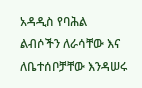አዳዲስ የባሕል ልብሶችን ለራሳቸው እና ለቤተሰቦቻቸው እንዳሠሩ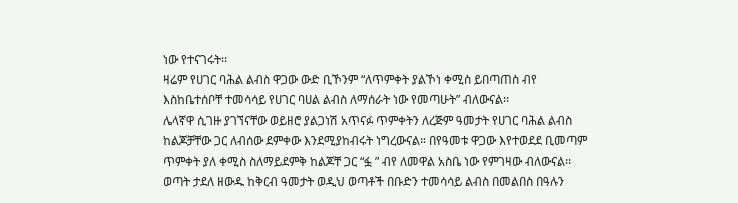ነው የተናገሩት፡፡
ዛሬም የሀገር ባሕል ልብስ ዋጋው ውድ ቢኾንም “ለጥምቀት ያልኾነ ቀሚስ ይበጣጠስ ብየ እስከቤተሰቦቸ ተመሳሳይ የሀገር ባሀል ልብስ ለማሰራት ነው የመጣሁት” ብለውናል፡፡
ሌላኛዋ ሲገዙ ያገኘናቸው ወይዘሮ ያልጋነሽ አጥናፉ ጥምቀትን ለረጅም ዓመታት የሀገር ባሕል ልብስ ከልጆቻቸው ጋር ለብሰው ደምቀው እንደሚያከብሩት ነግረውናል። በየዓመቱ ዋጋው እየተወደደ ቢመጣም ጥምቀት ያለ ቀሚስ ስለማይደምቅ ከልጆቸ ጋር “ፏ ” ብየ ለመዋል አስቤ ነው የምገዛው ብለውናል፡፡
ወጣት ታደለ ዘውዱ ከቅርብ ዓመታት ወዲህ ወጣቶች በቡድን ተመሳሳይ ልብስ በመልበስ በዓሉን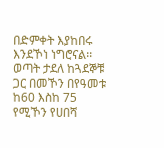በድምቀት እያከበሩ እንደኾነ ነግሮናል፡፡
ወጣት ታደለ ከጓደኞቹ ጋር በመኾን በየዓመቱ ከ60 እስከ 75 የሚኾን የሀበሻ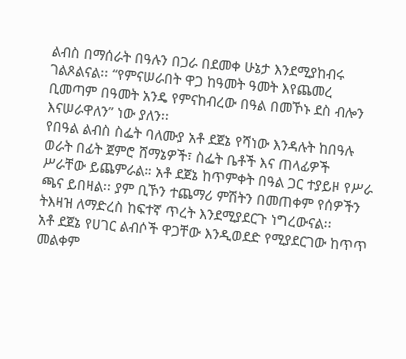ልብስ በማሰራት በዓሉን በጋራ በደመቀ ሁኔታ እንደሚያከብሩ ገልጾልናል፡፡ “የምናሠራበት ዋጋ ከዓመት ዓመት እየጨመረ ቢመጣም በዓመት አንዴ የምናከብረው በዓል በመኾኑ ደስ ብሎን እናሠራዋለን” ነው ያለን፡፡
የበዓል ልብስ ስፌት ባለሙያ አቶ ደጀኔ የሻነው እንዳሉት ከበዓሉ ወራት በፊት ጀምሮ ሸማኔዎች፣ ስፌት ቤቶች እና ጠላፊዎች ሥራቸው ይጨምራል። አቶ ደጀኔ ከጥምቀት በዓል ጋር ተያይዞ የሥራ ጫና ይበዛል፡፡ ያም ቢኾን ተጨማሪ ምሽትን በመጠቀም የሰዎችን ትእዛዝ ለማድረስ ከፍተኛ ጥረት እንደሚያደርጉ ነግረውናል፡፡
አቶ ደጀኔ የሀገር ልብሶች ዋጋቸው እንዲወደድ የሚያደርገው ከጥጥ መልቀም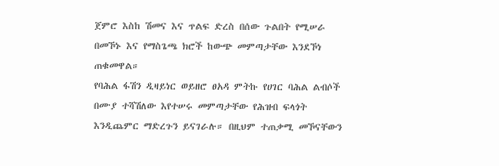ጀምሮ እስከ ሽመና እና ጥልፍ ድረስ በሰው ጉልበት የሚሠራ በመኾኑ እና የማስጌጫ ክሮች ከውጭ መምጣታቸው እንደኾነ ጠቁመዋል።
የባሕል ፋሽን ዲዛይነር ወይዘሮ ፀአዳ ምትኩ የሀገር ባሕል ልብሶች በሙያ ተሻሽለው እየተሠሩ መምጣታቸው የሕዝብ ፍላጎት እንዲጨምር ማድረጉን ይናገራሉ። በዚህም ተጠቃሚ መኾናቸውን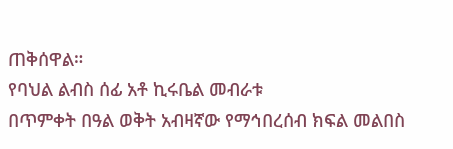ጠቅሰዋል።
የባህል ልብስ ሰፊ አቶ ኪሩቤል መብራቱ
በጥምቀት በዓል ወቅት አብዛኛው የማኅበረሰብ ክፍል መልበስ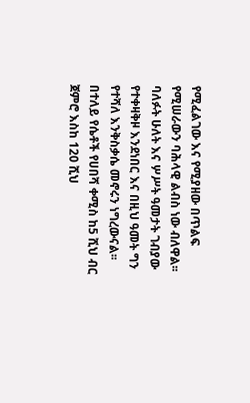የሚፈልገው እና የሚያዘው በጥልፍ የሚሠራውን ባሕላዊ ልብስ ነው ብለዋል፡፡
ባለፉት ሁለት እና ሦሥት ዓመታት ገብያው የተቀዛቅዞ እንደነበር እና በዚህ ዓመት ግን የተሻለ እንቅስቃሴ መኖሩን ነግረውናል፡፡
በተለይ የሴቶች የሀበሻ ቀሚስ ከ5 ሺህ ብር ጀምሮ እስከ 120 ሺህ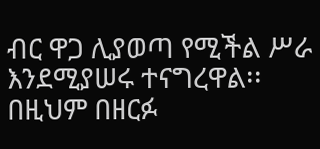ብር ዋጋ ሊያወጣ የሚችል ሥራ እንደሚያሠሩ ተናግረዋል፡፡ በዚህም በዘርፉ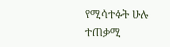የሚሳተፉት ሁሉ ተጠቃሚ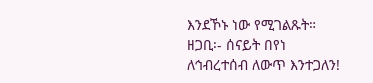እንደኾኑ ነው የሚገልጹት።
ዘጋቢ፡- ሰናይት በየነ
ለኅብረተሰብ ለውጥ እንተጋለን!